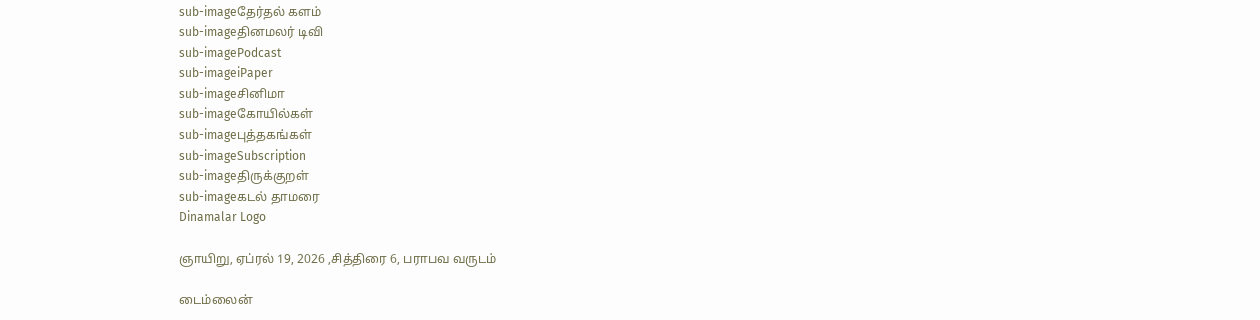sub-imageதேர்தல் களம்
sub-imageதினமலர் டிவி
sub-imagePodcast
sub-imageiPaper
sub-imageசினிமா
sub-imageகோயில்கள்
sub-imageபுத்தகங்கள்
sub-imageSubscription
sub-imageதிருக்குறள்
sub-imageகடல் தாமரை
Dinamalar Logo

ஞாயிறு, ஏப்ரல் 19, 2026 ,சித்திரை 6, பராபவ வருடம்

டைம்லைன்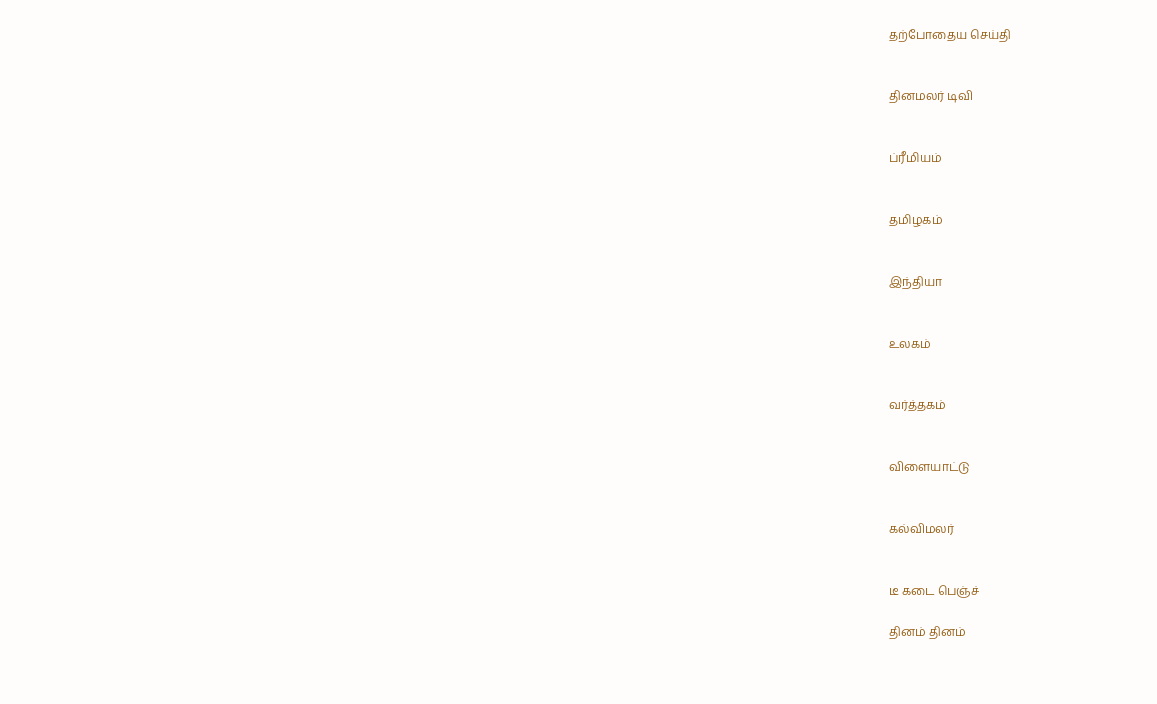தற்போதைய செய்தி


தினமலர் டிவி


ப்ரீமியம்


தமிழகம்


இந்தியா


உலகம்


வர்த்தகம்


விளையாட்டு


கல்விமலர்


டீ கடை பெஞ்ச்

தினம் தினம்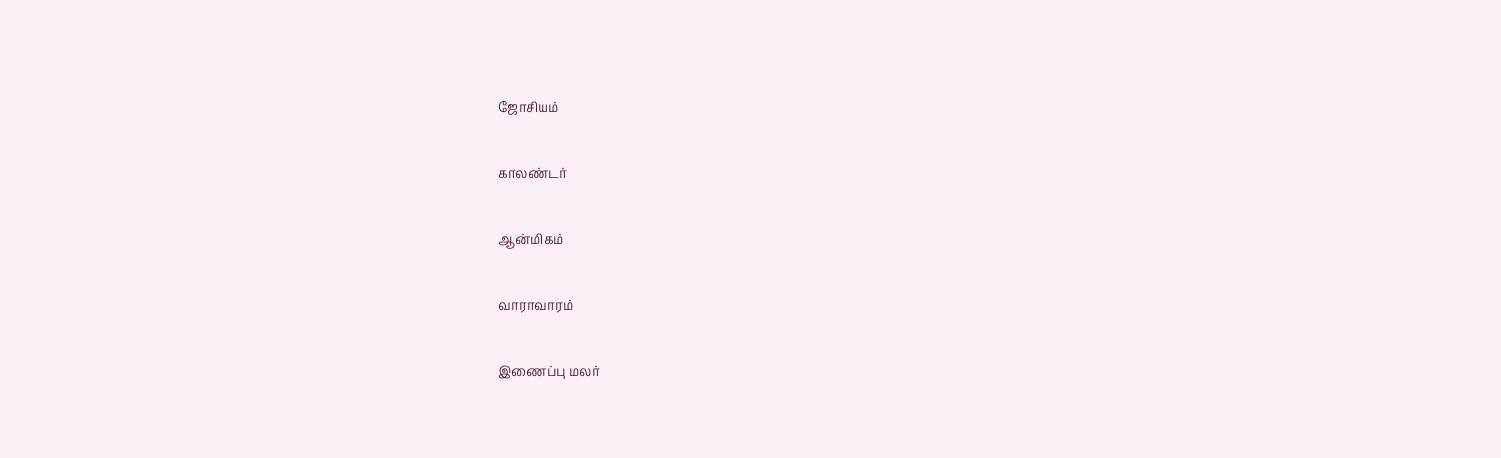ஜோசியம்


காலண்டர்


ஆன்மிகம்


வாராவாரம்


இணைப்பு மலர்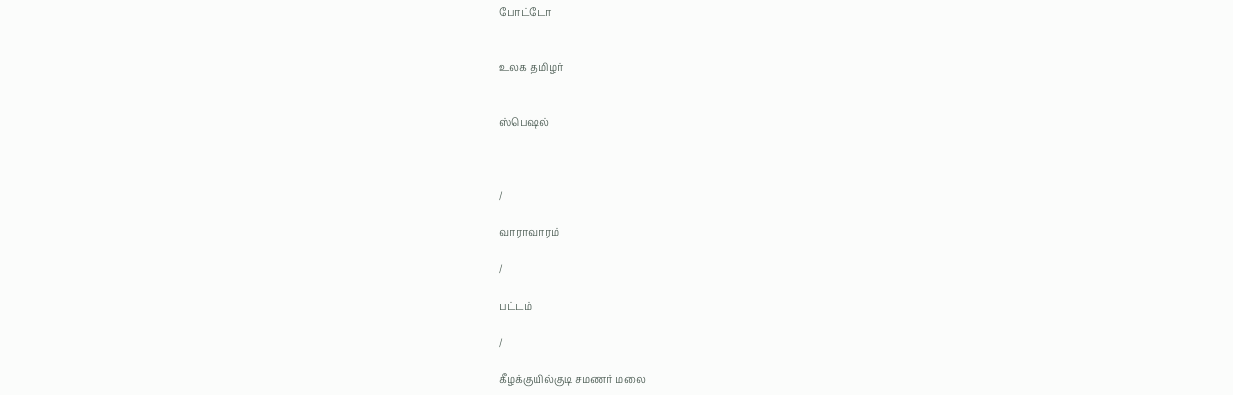போட்டோ


உலக தமிழர்


ஸ்பெஷல்



/

வாராவாரம்

/

பட்டம்

/

கீழக்குயில்குடி சமணர் மலை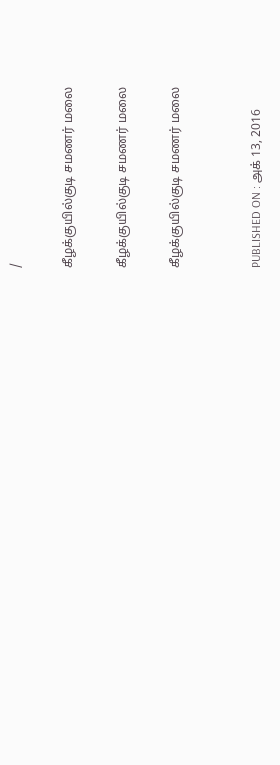/

கீழக்குயில்குடி சமணர் மலை

கீழக்குயில்குடி சமணர் மலை

கீழக்குயில்குடி சமணர் மலை


PUBLISHED ON : அக் 13, 2016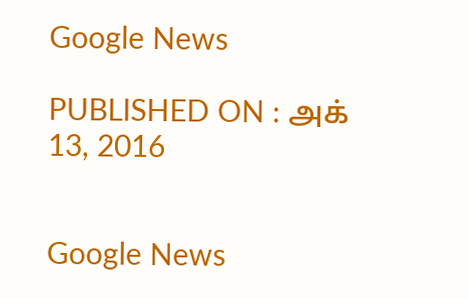Google News

PUBLISHED ON : அக் 13, 2016


Google News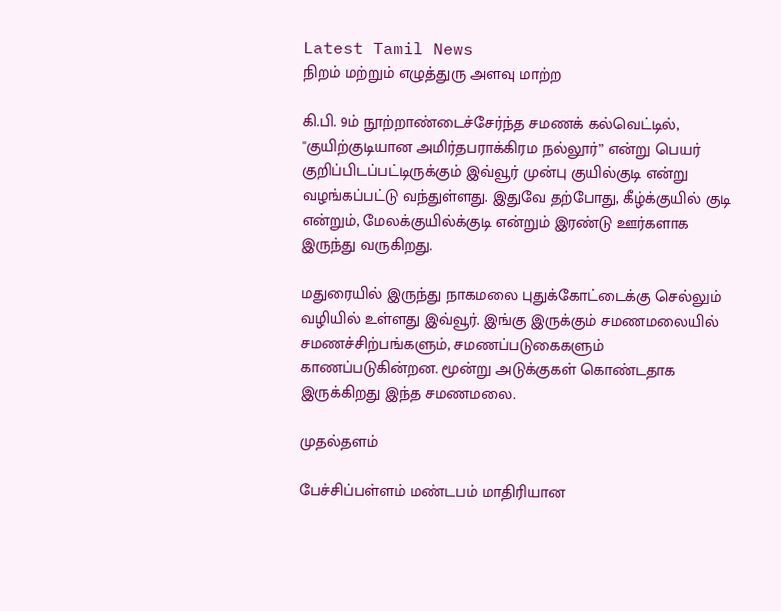Latest Tamil News
நிறம் மற்றும் எழுத்துரு அளவு மாற்ற

கி.பி. 9ம் நூற்றாண்டைச்சேர்ந்த சமணக் கல்வெட்டில், ''குயிற்குடியான அமிர்தபராக்கிரம நல்லூர்” என்று பெயர் குறிப்பிடப்பட்டிருக்கும் இவ்வூர் முன்பு குயில்குடி என்று வழங்கப்பட்டு வந்துள்ளது. இதுவே தற்போது, கீழ்க்குயில் குடி என்றும், மேலக்குயில்க்குடி என்றும் இரண்டு ஊர்களாக இருந்து வருகிறது.

மதுரையில் இருந்து நாகமலை புதுக்கோட்டைக்கு செல்லும் வழியில் உள்ளது இவ்வூர். இங்கு இருக்கும் சமணமலையில் சமணச்சிற்பங்களும், சமணப்படுகைகளும் காணப்படுகின்றன. மூன்று அடுக்குகள் கொண்டதாக இருக்கிறது இந்த சமணமலை.

முதல்தளம்

பேச்சிப்பள்ளம் மண்டபம் மாதிரியான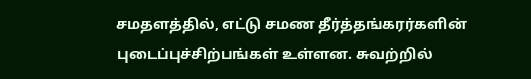சமதளத்தில், எட்டு சமண தீர்த்தங்கரர்களின் புடைப்புச்சிற்பங்கள் உள்ளன. சுவற்றில்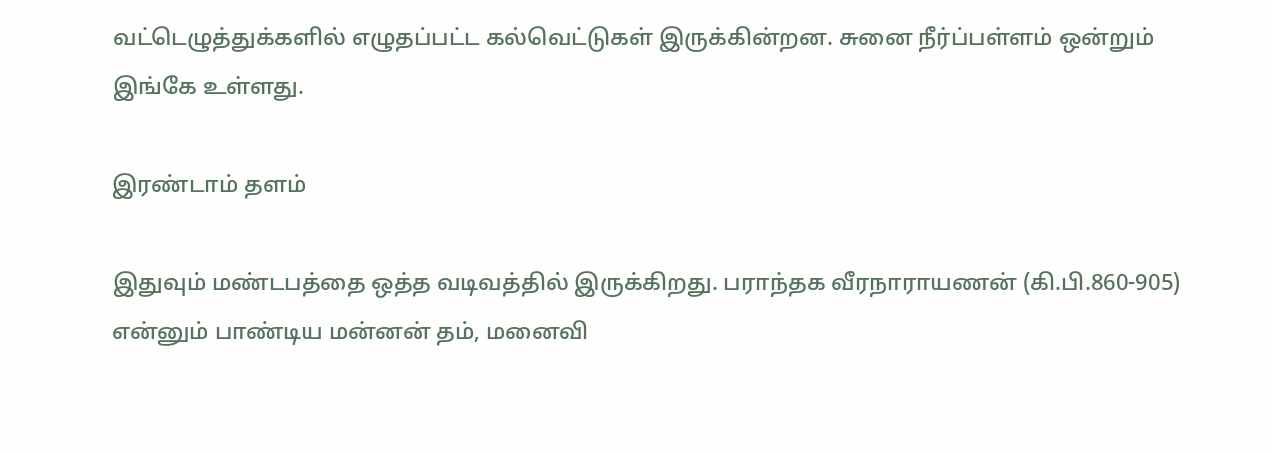வட்டெழுத்துக்களில் எழுதப்பட்ட கல்வெட்டுகள் இருக்கின்றன. சுனை நீர்ப்பள்ளம் ஒன்றும் இங்கே உள்ளது.

இரண்டாம் தளம்

இதுவும் மண்டபத்தை ஒத்த வடிவத்தில் இருக்கிறது. பராந்தக வீரநாராயணன் (கி.பி.860-905) என்னும் பாண்டிய மன்னன் தம், மனைவி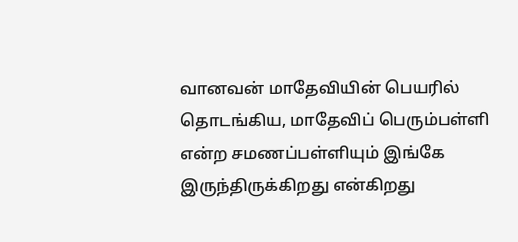வானவன் மாதேவியின் பெயரில் தொடங்கிய, மாதேவிப் பெரும்பள்ளி என்ற சமணப்பள்ளியும் இங்கே இருந்திருக்கிறது என்கிறது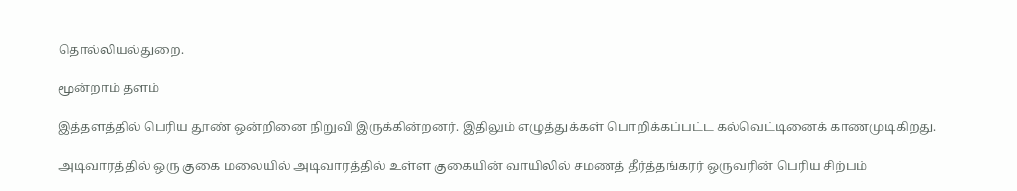தொல்லியல்துறை.

மூன்றாம் தளம்

இத்தளத்தில் பெரிய தூண் ஒன்றினை நிறுவி இருக்கின்றனர். இதிலும் எழுத்துக்கள் பொறிக்கப்பட்ட கல்வெட்டினைக் காணமுடிகிறது.

அடிவாரத்தில் ஒரு குகை மலையில் அடிவாரத்தில் உள்ள குகையின் வாயிலில் சமணத் தீர்த்தங்கரர் ஒருவரின் பெரிய சிற்பம்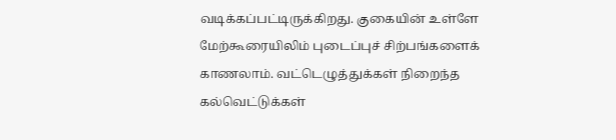வடிக்கப்பட்டிருக்கிறது. குகையின் உள்ளே மேற்கூரையிலிம் புடைப்புச் சிற்பங்களைக் காணலாம். வட்டெழுத்துக்கள் நிறைந்த கல்வெட்டுக்கள்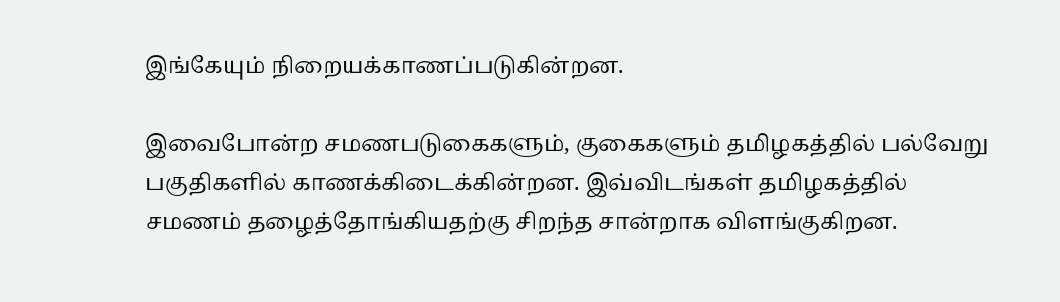இங்கேயும் நிறையக்காணப்படுகின்றன.

இவைபோன்ற சமணபடுகைகளும், குகைகளும் தமிழகத்தில் பல்வேறு பகுதிகளில் காணக்கிடைக்கின்றன. இவ்விடங்கள் தமிழகத்தில் சமணம் தழைத்தோங்கியதற்கு சிறந்த சான்றாக விளங்குகிறன.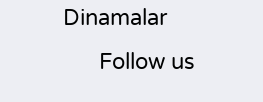Dinamalar
      Follow us